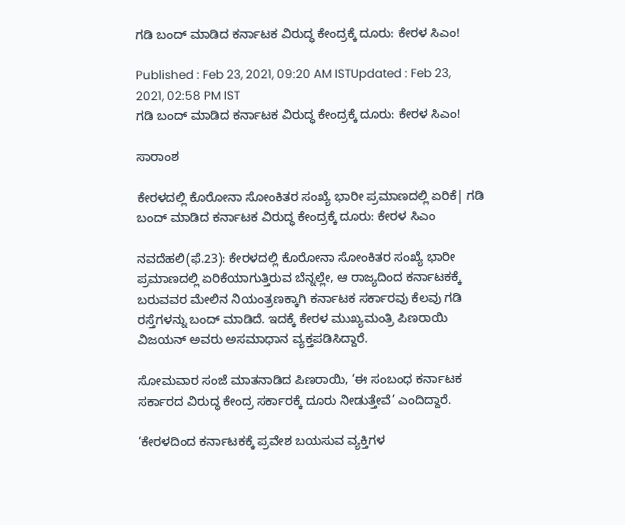ಗಡಿ ಬಂದ್‌ ಮಾಡಿದ ಕರ್ನಾಟಕ ವಿರುದ್ಧ ಕೇಂದ್ರಕ್ಕೆ ದೂರು: ಕೇರಳ ಸಿಎಂ!

Published : Feb 23, 2021, 09:20 AM ISTUpdated : Feb 23, 2021, 02:58 PM IST
ಗಡಿ ಬಂದ್‌ ಮಾಡಿದ ಕರ್ನಾಟಕ ವಿರುದ್ಧ ಕೇಂದ್ರಕ್ಕೆ ದೂರು: ಕೇರಳ ಸಿಎಂ!

ಸಾರಾಂಶ

ಕೇರಳದಲ್ಲಿ ಕೊರೋನಾ ಸೋಂಕಿತರ ಸಂಖ್ಯೆ ಭಾರೀ ಪ್ರಮಾಣದಲ್ಲಿ ಏರಿಕೆ| ಗಡಿ ಬಂದ್‌ ಮಾಡಿದ ಕರ್ನಾಟಕ ವಿರುದ್ಧ ಕೇಂದ್ರಕ್ಕೆ ದೂರು: ಕೇರಳ ಸಿಎಂ

ನವದೆಹಲಿ(ಫೆ.23): ಕೇರಳದಲ್ಲಿ ಕೊರೋನಾ ಸೋಂಕಿತರ ಸಂಖ್ಯೆ ಭಾರೀ ಪ್ರಮಾಣದಲ್ಲಿ ಏರಿಕೆಯಾಗುತ್ತಿರುವ ಬೆನ್ನಲ್ಲೇ, ಆ ರಾಜ್ಯದಿಂದ ಕರ್ನಾಟಕಕ್ಕೆ ಬರುವವರ ಮೇಲಿನ ನಿಯಂತ್ರಣಕ್ಕಾಗಿ ಕರ್ನಾಟಕ ಸರ್ಕಾರವು ಕೆಲವು ಗಡಿ ರಸ್ತೆಗಳನ್ನು ಬಂದ್‌ ಮಾಡಿದೆ. ಇದಕ್ಕೆ ಕೇರಳ ಮುಖ್ಯಮಂತ್ರಿ ಪಿಣರಾಯಿ ವಿಜಯನ್‌ ಅವರು ಅಸಮಾಧಾನ ವ್ಯಕ್ತಪಡಿಸಿದ್ದಾರೆ.

ಸೋಮವಾರ ಸಂಜೆ ಮಾತನಾಡಿದ ಪಿಣರಾಯಿ, ‘ಈ ಸಂಬಂಧ ಕರ್ನಾಟಕ ಸರ್ಕಾರದ ವಿರುದ್ಧ ಕೇಂದ್ರ ಸರ್ಕಾರಕ್ಕೆ ದೂರು ನೀಡುತ್ತೇವೆ’ ಎಂದಿದ್ದಾರೆ.

‘ಕೇರಳದಿಂದ ಕರ್ನಾಟಕಕ್ಕೆ ಪ್ರವೇಶ ಬಯಸುವ ವ್ಯಕ್ತಿಗಳ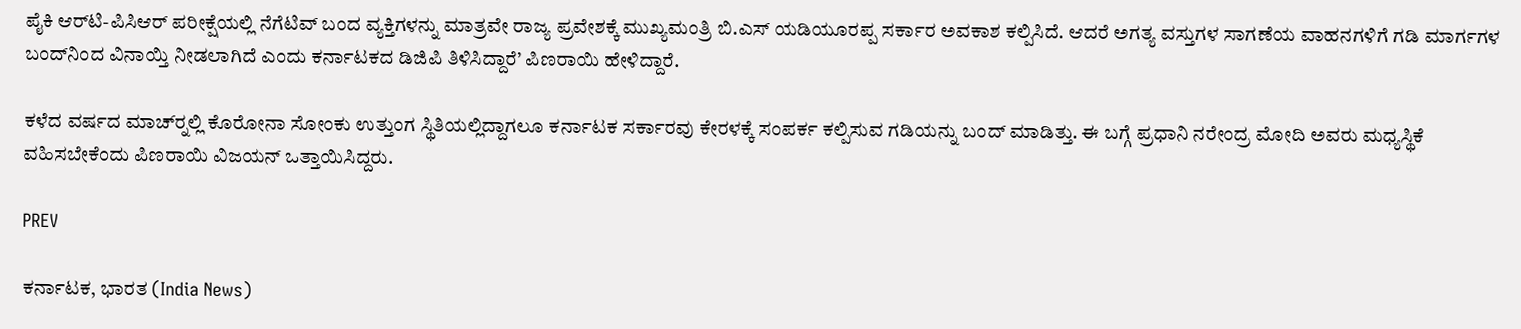ಪೈಕಿ ಆರ್‌ಟಿ-ಪಿಸಿಆರ್‌ ಪರೀಕ್ಷೆಯಲ್ಲಿ ನೆಗೆಟಿವ್‌ ಬಂದ ವ್ಯಕ್ತಿಗಳನ್ನು ಮಾತ್ರವೇ ರಾಜ್ಯ ಪ್ರವೇಶಕ್ಕೆ ಮುಖ್ಯಮಂತ್ರಿ ಬಿ.ಎಸ್‌ ಯಡಿಯೂರಪ್ಪ ಸರ್ಕಾರ ಅವಕಾಶ ಕಲ್ಪಿಸಿದೆ. ಆದರೆ ಅಗತ್ಯ ವಸ್ತುಗಳ ಸಾಗಣೆಯ ವಾಹನಗಳಿಗೆ ಗಡಿ ಮಾರ್ಗಗಳ ಬಂದ್‌ನಿಂದ ವಿನಾಯ್ತಿ ನೀಡಲಾಗಿದೆ ಎಂದು ಕರ್ನಾಟಕದ ಡಿಜಿಪಿ ತಿಳಿಸಿದ್ದಾರೆ’ ಪಿಣರಾಯಿ ಹೇಳಿದ್ದಾರೆ.

ಕಳೆದ ವರ್ಷದ ಮಾಚ್‌ರ್‍ನಲ್ಲಿ ಕೊರೋನಾ ಸೋಂಕು ಉತ್ತುಂಗ ಸ್ಥಿತಿಯಲ್ಲಿದ್ದಾಗಲೂ ಕರ್ನಾಟಕ ಸರ್ಕಾರವು ಕೇರಳಕ್ಕೆ ಸಂಪರ್ಕ ಕಲ್ಪಿಸುವ ಗಡಿಯನ್ನು ಬಂದ್‌ ಮಾಡಿತ್ತು. ಈ ಬಗ್ಗೆ ಪ್ರಧಾನಿ ನರೇಂದ್ರ ಮೋದಿ ಅವರು ಮಧ್ಯಸ್ಥಿಕೆ ವಹಿಸಬೇಕೆಂದು ಪಿಣರಾಯಿ ವಿಜಯನ್‌ ಒತ್ತಾಯಿಸಿದ್ದರು.

PREV

ಕರ್ನಾಟಕ, ಭಾರತ (India News)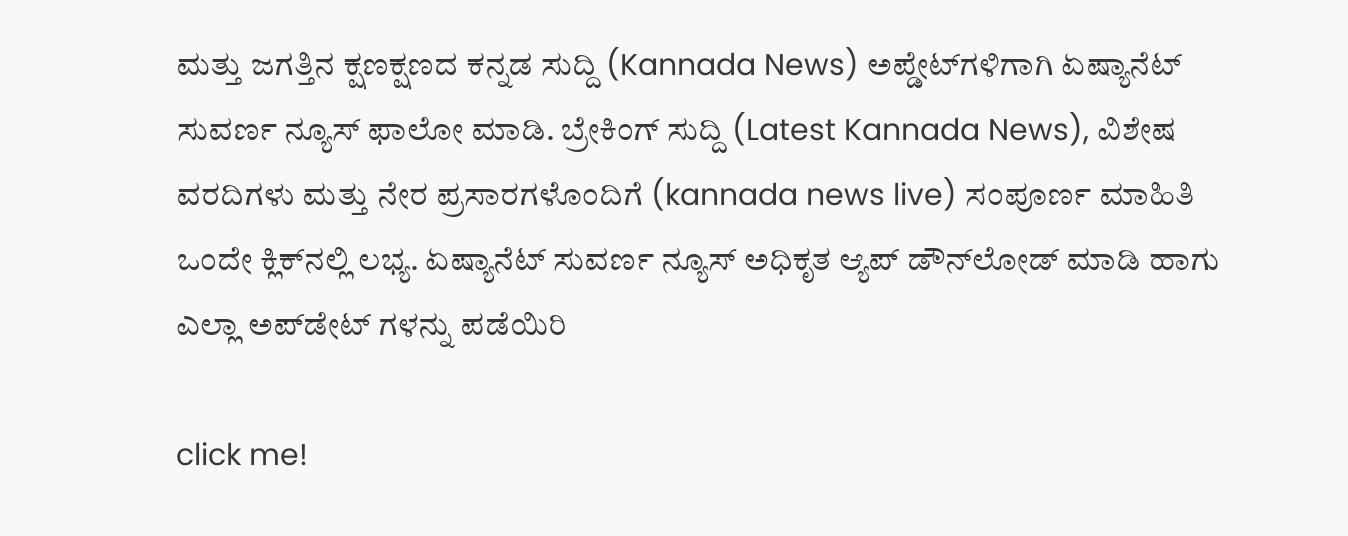ಮತ್ತು ಜಗತ್ತಿನ ಕ್ಷಣಕ್ಷಣದ ಕನ್ನಡ ಸುದ್ದಿ (Kannada News) ಅಪ್ಡೇಟ್‌ಗಳಿಗಾಗಿ ಏಷ್ಯಾನೆಟ್ ಸುವರ್ಣ ನ್ಯೂಸ್‌ ಫಾಲೋ ಮಾಡಿ. ಬ್ರೇಕಿಂಗ್ ಸುದ್ದಿ (Latest Kannada News), ವಿಶೇಷ ವರದಿಗಳು ಮತ್ತು ನೇರ ಪ್ರಸಾರಗಳೊಂದಿಗೆ (kannada news live) ಸಂಪೂರ್ಣ ಮಾಹಿತಿ ಒಂದೇ ಕ್ಲಿಕ್‌ನಲ್ಲಿ ಲಭ್ಯ. ಏಷ್ಯಾನೆಟ್ ಸುವರ್ಣ ನ್ಯೂಸ್ ಅಧಿಕೃತ ಆ್ಯಪ್ ಡೌನ್‌ಲೋಡ್ ಮಾಡಿ ಹಾಗು ಎಲ್ಲಾ ಅಪ್‌ಡೇಟ್ ಗಳನ್ನು ಪಡೆಯಿರಿ

click me!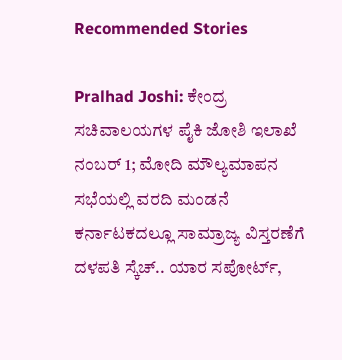Recommended Stories

Pralhad Joshi: ಕೇಂದ್ರ ಸಚಿವಾಲಯಗಳ ಪೈಕಿ ಜೋಶಿ ಇಲಾಖೆ ನಂಬರ್ 1; ಮೋದಿ ಮೌಲ್ಯಮಾಪನ ಸಭೆಯಲ್ಲಿ ವರದಿ ಮಂಡನೆ
ಕರ್ನಾಟಕದಲ್ಲೂ ಸಾಮ್ರಾಜ್ಯ ವಿಸ್ತರಣೆಗೆ ದಳಪತಿ ಸ್ಕೆಚ್.. ಯಾರ ಸಪೋರ್ಟ್,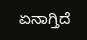ಏನಾಗ್ತಿದೆ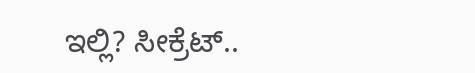ಇಲ್ಲಿ? ಸೀಕ್ರೆಟ್..